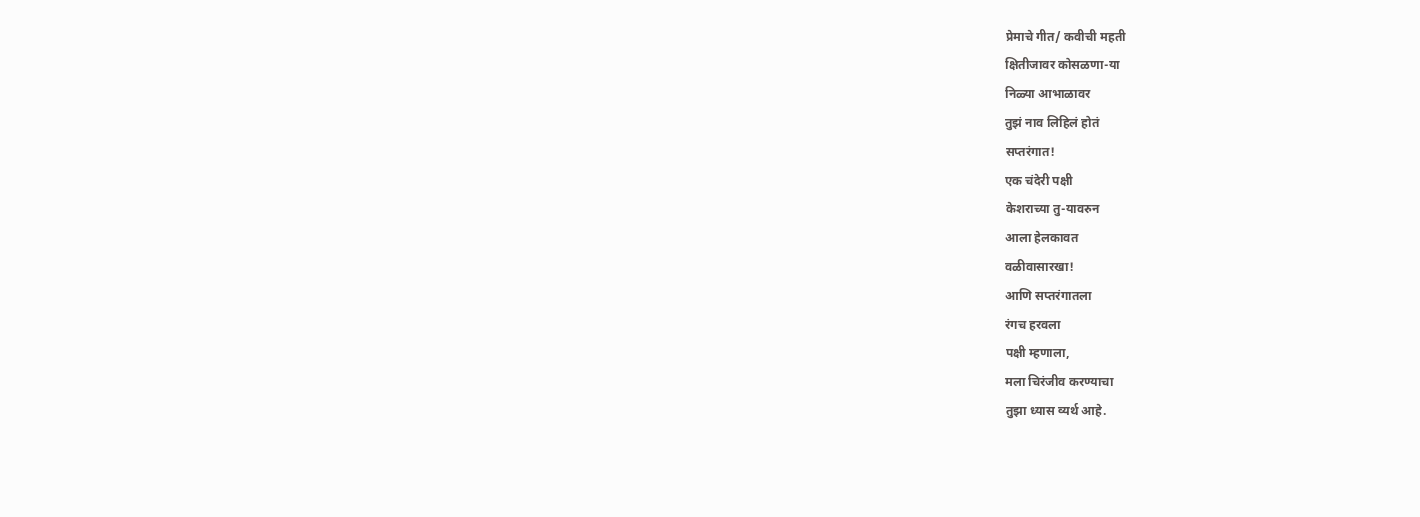प्रेमाचे गीत/ कवीची महती
क्षितीजावर कोसळणा-या
निळ्या आभाळावर
तुझं नाव लिहिलं होतं
सप्तरंगात!
एक चंदेरी पक्षी
केशराच्या तु-यावरुन
आला हेलकावत
वळीवासारखा!
आणि सप्तरंगातला
रंगच हरवला
पक्षी म्हणाला,
मला चिरंजीव करण्याचा
तुझा ध्यास व्यर्थ आहे.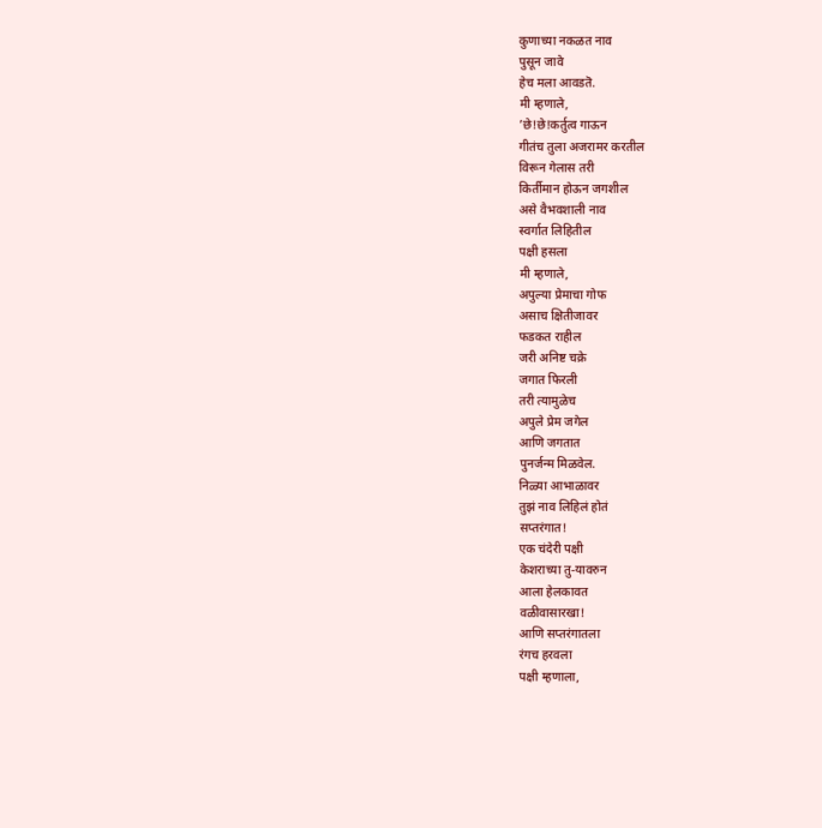कुणाच्या नकळत नाव
पुसून जावे
हेच मला आवडतॆ.
मी म्हणाले,
’छे!छे!कर्तुत्व गाऊन
गीतंच तुला अजरामर करतील
विरून गेलास तरी
किर्तीमान होऊन जगशील
असे वैभवशाली नाव
स्वर्गात लिहितील
पक्षी हसला
मी म्हणाले,
अपुल्या प्रेमाचा गोफ
असाच क्षितीजावर
फडकत राहील
जरी अनिष्ट चक्रे
जगात फिरली
तरी त्यामुळेच
अपुले प्रेम जगेल
आणि जगतात
पुनर्जन्म मिळवेल.
निळ्या आभाळावर
तुझं नाव लिहिलं होतं
सप्तरंगात!
एक चंदेरी पक्षी
केशराच्या तु-यावरुन
आला हेलकावत
वळीवासारखा!
आणि सप्तरंगातला
रंगच हरवला
पक्षी म्हणाला,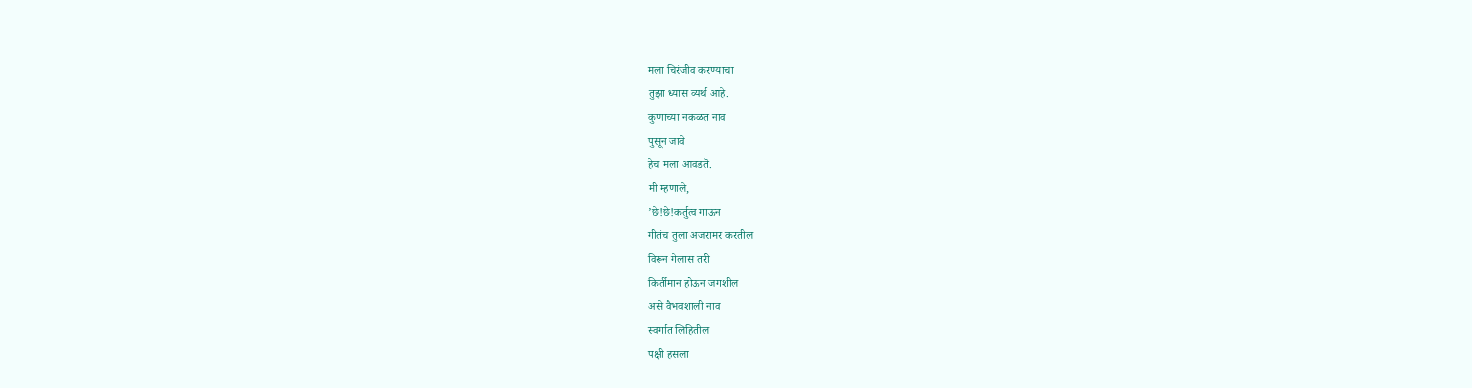मला चिरंजीव करण्याचा
तुझा ध्यास व्यर्थ आहे.
कुणाच्या नकळत नाव
पुसून जावे
हेच मला आवडतॆ.
मी म्हणाले,
’छे!छे!कर्तुत्व गाऊन
गीतंच तुला अजरामर करतील
विरून गेलास तरी
किर्तीमान होऊन जगशील
असे वैभवशाली नाव
स्वर्गात लिहितील
पक्षी हसला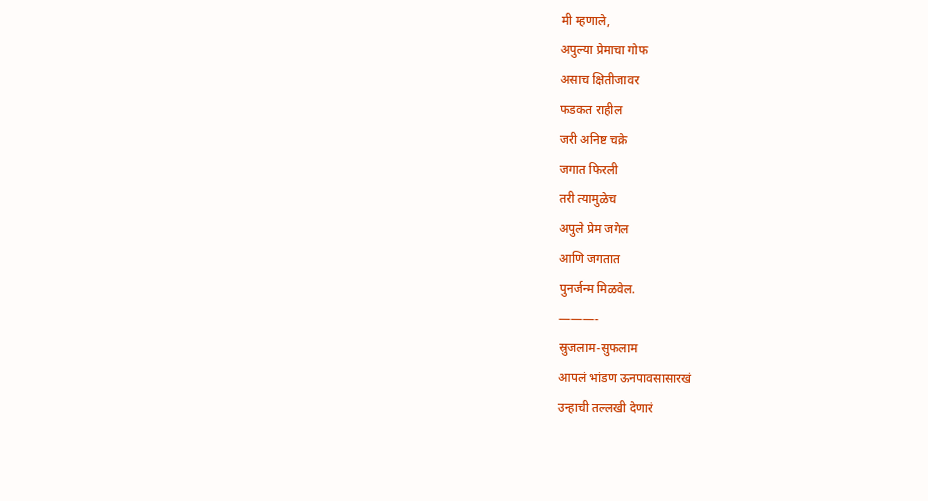मी म्हणाले,
अपुल्या प्रेमाचा गोफ
असाच क्षितीजावर
फडकत राहील
जरी अनिष्ट चक्रे
जगात फिरली
तरी त्यामुळेच
अपुले प्रेम जगेल
आणि जगतात
पुनर्जन्म मिळवेल.
———-
स्रुजलाम-सुफलाम
आपलं भांडण ऊनपावसासारखं
उन्हाची तल्लखी देणारं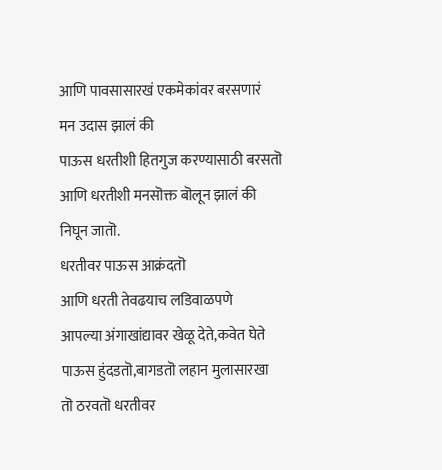आणि पावसासारखं एकमेकांवर बरसणारं
मन उदास झालं की
पाऊस धरतीशी हितगुज करण्यासाठी बरसतॊ
आणि धरतीशी मनसॊक्त बॊलून झालं की
निघून जातॊ.
धरतीवर पाऊस आक्रंदतॊ
आणि धरती तेवढयाच लडिवाळपणे
आपल्या अंगाखांद्यावर खेळू देते,कवेत घेते
पाऊस हुंदडतॊ,बागडतॊ लहान मुलासारखा
तॊ ठरवतॊ धरतीवर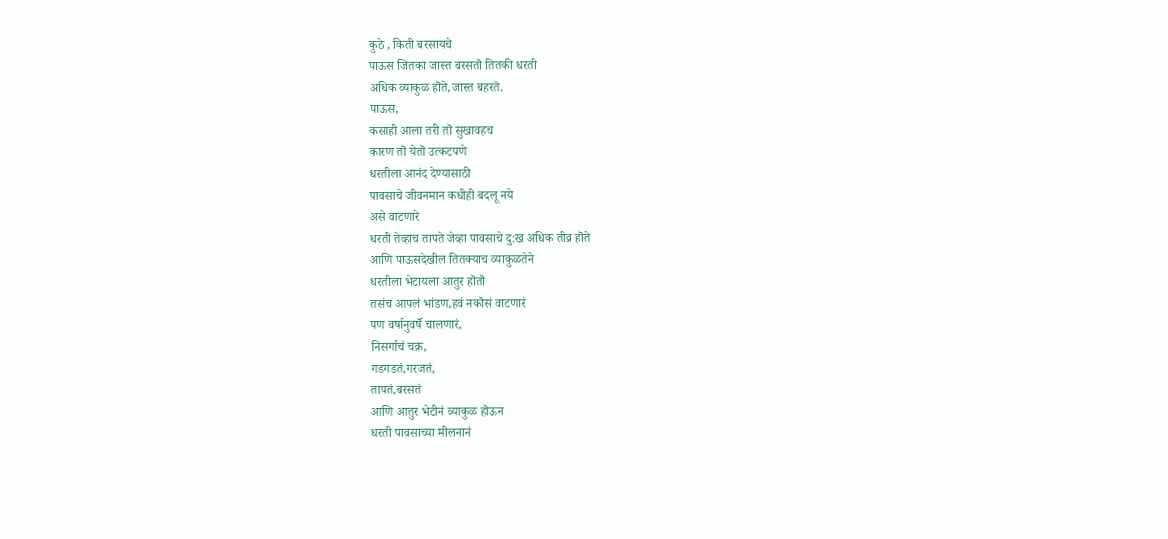कुठे , किती बरसायचे
पाऊस जितका जास्त बरसतॊ तितकी धरती
अधिक व्याकुळ हॊते,जास्त बहरतॆ.
पाऊस,
कसाही आला तरी तॊ सुखावहच
कारण तॊ येतॊ उत्कटपणे
धरतीला आनंद देण्यासाठी
पावसाचे जीवनमान कधीही बदलू नये
असे वाटणारे
धरती तेव्हाच तापते जेव्हा पावसाचे दु:ख अधिक तीव्र हॊते
आणि पाऊसदेखील तितक्याच व्याकुळतेने
धरतीला भेटायला आतुर हॊतॊ
तसंच आपलं भांडण,हवं नकॊसं वाटणारं
पण वर्षानुवर्षॆ चालणारं,
निसर्गाचं चक्र,
गडगडतं,गरजतं,
तापतं,बरसतं
आणि आतुर भेटीनं व्याकुळ हॊऊन
धरती पावसाच्या मीलनानं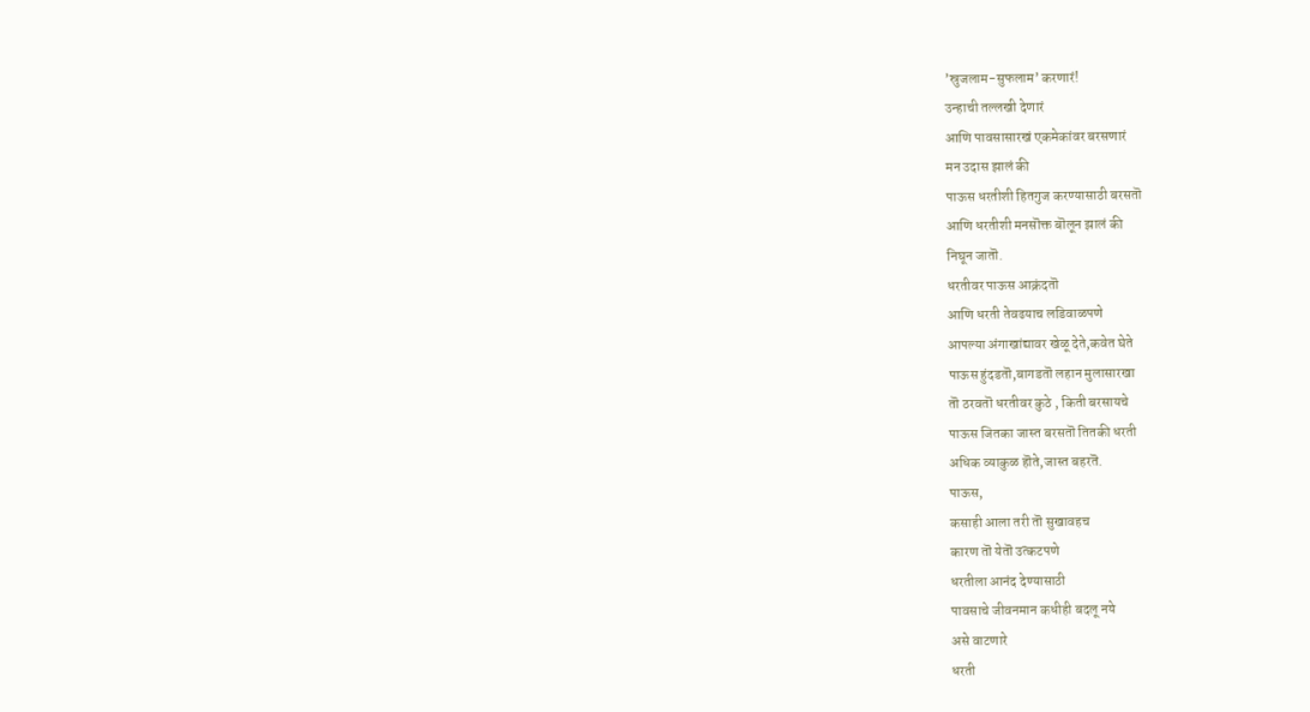’स्रुजलाम-सुफलाम’ करणारं!
उन्हाची तल्लखी देणारं
आणि पावसासारखं एकमेकांवर बरसणारं
मन उदास झालं की
पाऊस धरतीशी हितगुज करण्यासाठी बरसतॊ
आणि धरतीशी मनसॊक्त बॊलून झालं की
निघून जातॊ.
धरतीवर पाऊस आक्रंदतॊ
आणि धरती तेवढयाच लडिवाळपणे
आपल्या अंगाखांद्यावर खेळू देते,कवेत घेते
पाऊस हुंदडतॊ,बागडतॊ लहान मुलासारखा
तॊ ठरवतॊ धरतीवर कुठे , किती बरसायचे
पाऊस जितका जास्त बरसतॊ तितकी धरती
अधिक व्याकुळ हॊते,जास्त बहरतॆ.
पाऊस,
कसाही आला तरी तॊ सुखावहच
कारण तॊ येतॊ उत्कटपणे
धरतीला आनंद देण्यासाठी
पावसाचे जीवनमान कधीही बदलू नये
असे वाटणारे
धरती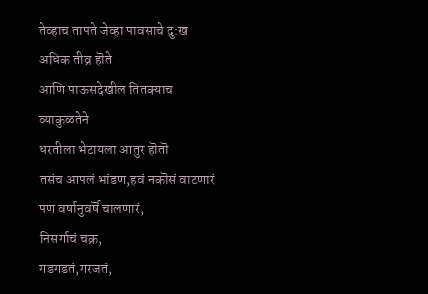तेव्हाच तापते जेव्हा पावसाचे दु:ख अधिक तीव्र हॊते
आणि पाऊसदेखील तितक्याच व्याकुळतेने
धरतीला भेटायला आतुर हॊतॊ
तसंच आपलं भांडण,हवं नकॊसं वाटणारं
पण वर्षानुवर्षॆ चालणारं,
निसर्गाचं चक्र,
गडगडतं,गरजतं,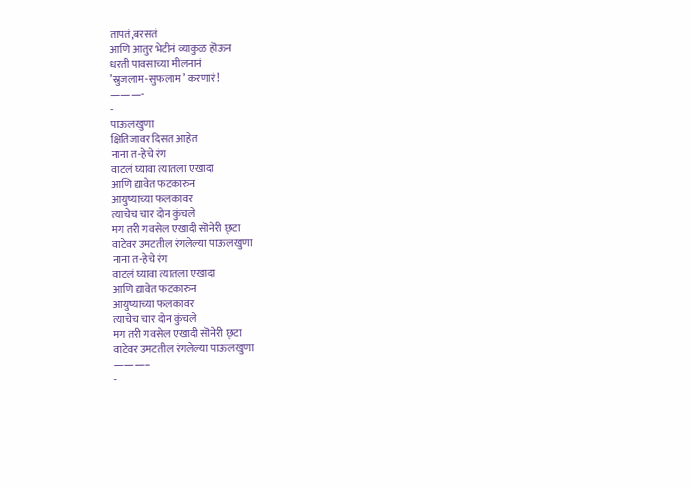तापतं,बरसतं
आणि आतुर भेटीनं व्याकुळ हॊऊन
धरती पावसाच्या मीलनानं
’स्रुजलाम-सुफलाम’ करणारं!
———-
-
पाऊलखुणा
क्षितिजावर दिसत आहेत
नाना त-हेचे रंग
वाटलं घ्यावा त्यातला एखादा
आणि द्यावेत फटकारुन
आयुष्याच्या फलकावर
त्याचेच चार दोन कुंचले
मग तरी गवसेल एखादी सॊनेरी छ्टा
वाटेवर उमटतील रंगलेल्या पाऊलखुणा
नाना त-हेचे रंग
वाटलं घ्यावा त्यातला एखादा
आणि द्यावेत फटकारुन
आयुष्याच्या फलकावर
त्याचेच चार दोन कुंचले
मग तरी गवसेल एखादी सॊनेरी छ्टा
वाटेवर उमटतील रंगलेल्या पाऊलखुणा
———–
-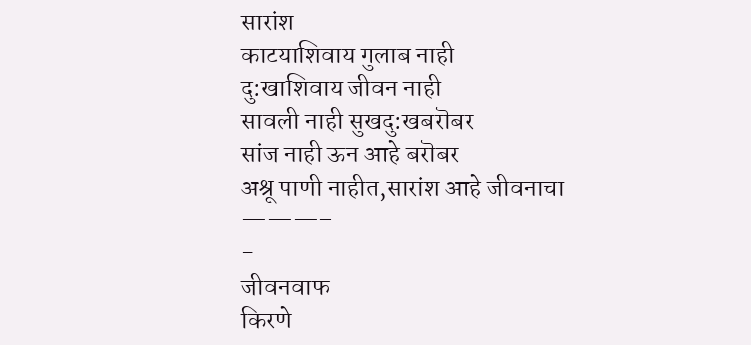सारांश
काटयाशिवाय गुलाब नाही
दु:खाशिवाय जीवन नाही
सावली नाही सुखदु:खबरॊबर
सांज नाही ऊन आहे बरॊबर
अश्रू पाणी नाहीत,सारांश आहे जीवनाचा
———–
-
जीवनवाफ
किरणे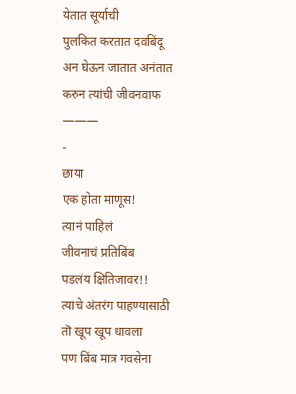येतात सूर्याची
पुलकित करतात दवबिंदू
अन घेऊन जातात अनंतात
करुन त्यांची जीवनवाफ
———
-
छाया
एक होता माणूस!
त्यानं पाहिलं
जीवनाचं प्रतिबिंब
पडलंय क्षितिजावर!!
त्याचे अंतरंग पाहण्यासाठी
तॊ खूप खूप धावला
पण बिंब मात्र गवसेना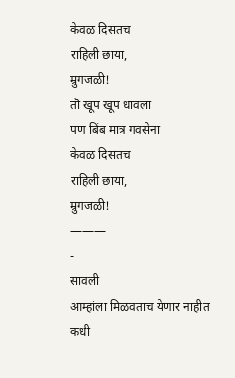केवळ दिसतच
राहिली छाया,
म्रुगजळी!
तॊ खूप खूप धावला
पण बिंब मात्र गवसेना
केवळ दिसतच
राहिली छाया,
म्रुगजळी!
———
-
सावली
आम्हांला मिळवताच येणार नाहीत
कधी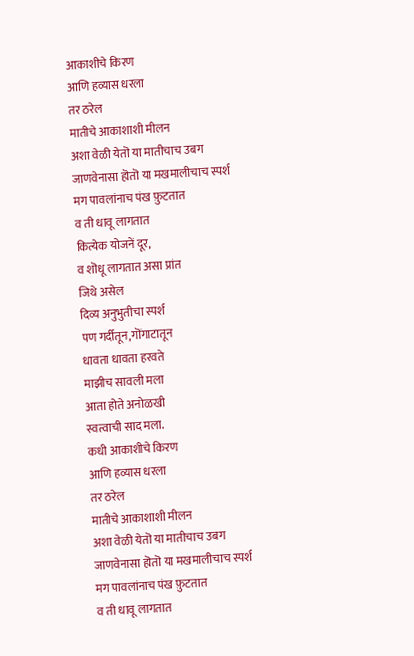आकाशीचे किरण
आणि हव्यास धरला
तर ठरेल
मातीचे आकाशाशी मीलन
अशा वेळी येतॊ या मातीचाच उबग
जाणवेनासा हॊतॊ या मखमालीचाच स्पर्श
मग पावलांनाच पंख फ़ुटतात
व ती धावू लागतात
कित्येक योजनें दूर,
व शॊधू लागतात असा प्रांत
जिथे असेल
दिव्य अनुभुतीचा स्पर्श
पण गर्दीतून,गॊंगाटातून
धावता धावता हरवते
माझीच सावली मला
आता होते अनोळखी
स्वत्वाची साद मला.
कधी आकाशीचे किरण
आणि हव्यास धरला
तर ठरेल
मातीचे आकाशाशी मीलन
अशा वेळी येतॊ या मातीचाच उबग
जाणवेनासा हॊतॊ या मखमालीचाच स्पर्श
मग पावलांनाच पंख फ़ुटतात
व ती धावू लागतात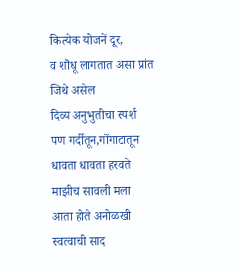कित्येक योजनें दूर,
व शॊधू लागतात असा प्रांत
जिथे असेल
दिव्य अनुभुतीचा स्पर्श
पण गर्दीतून,गॊंगाटातून
धावता धावता हरवते
माझीच सावली मला
आता होते अनोळखी
स्वत्वाची साद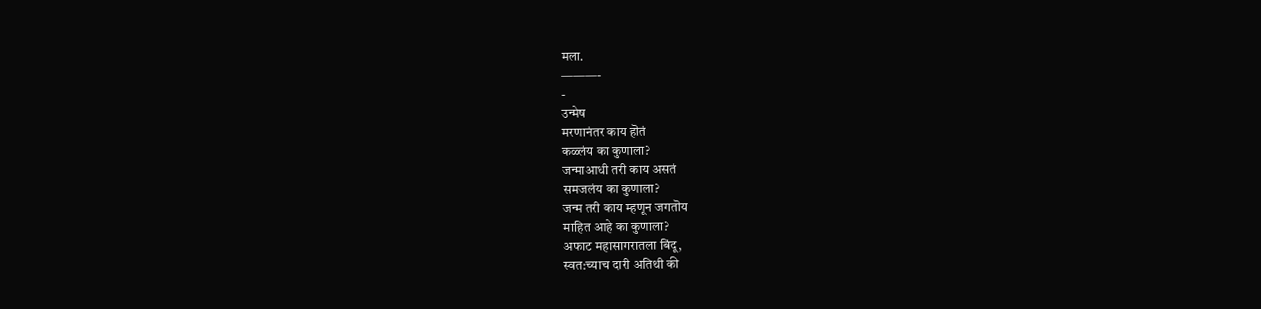मला.
———-
-
उन्मेष
मरणानंतर काय हॊतं
कळ्लंय का कुणाला?
जन्माआधी तरी काय असतं
समजलंय का कुणाला?
जन्म तरी काय म्हणून जगतॊय
माहित आहे का कुणाला?
अफाट महासागरातला बिंदू,
स्वत:च्याच दारी अतिथी की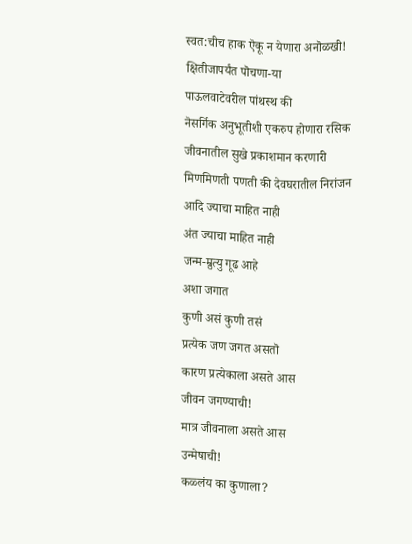स्वत:चीच हाक ऎकू न येणारा अनॊळखी!
क्षितीजापर्यंत पॊचणा-या
पाऊलवाटेवरील पांथस्थ की
नॆसर्गिक अनुभूतीशी एकरुप होणारा रसिक
जीवनातील सुखे प्रकाशमान करणारी
मिणमिणती पणती की देवघरातील निरांजन
आदि ज्याचा माहित नाही
अंत ज्याचा माहित नाही
जन्म-म्रुत्यु गूढ आहे
अशा जगात
कुणी असं कुणी तसं
प्रत्येक जण जगत असतॊ
कारण प्रत्येकाला असते आस
जीवन जगण्याची!
मात्र जीवनाला असते आस
उन्मेषाची!
कळ्लंय का कुणाला?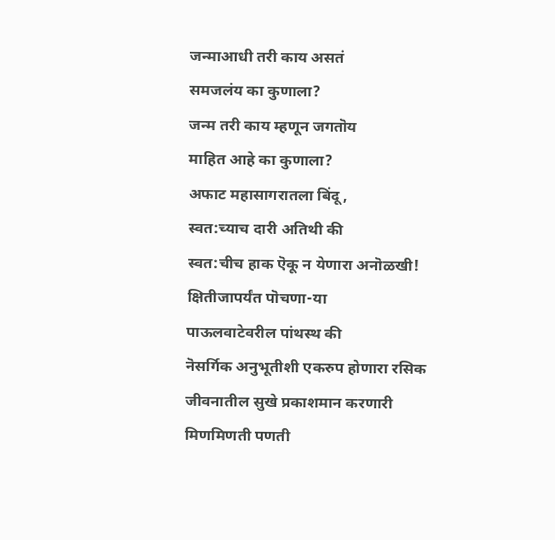जन्माआधी तरी काय असतं
समजलंय का कुणाला?
जन्म तरी काय म्हणून जगतॊय
माहित आहे का कुणाला?
अफाट महासागरातला बिंदू,
स्वत:च्याच दारी अतिथी की
स्वत:चीच हाक ऎकू न येणारा अनॊळखी!
क्षितीजापर्यंत पॊचणा-या
पाऊलवाटेवरील पांथस्थ की
नॆसर्गिक अनुभूतीशी एकरुप होणारा रसिक
जीवनातील सुखे प्रकाशमान करणारी
मिणमिणती पणती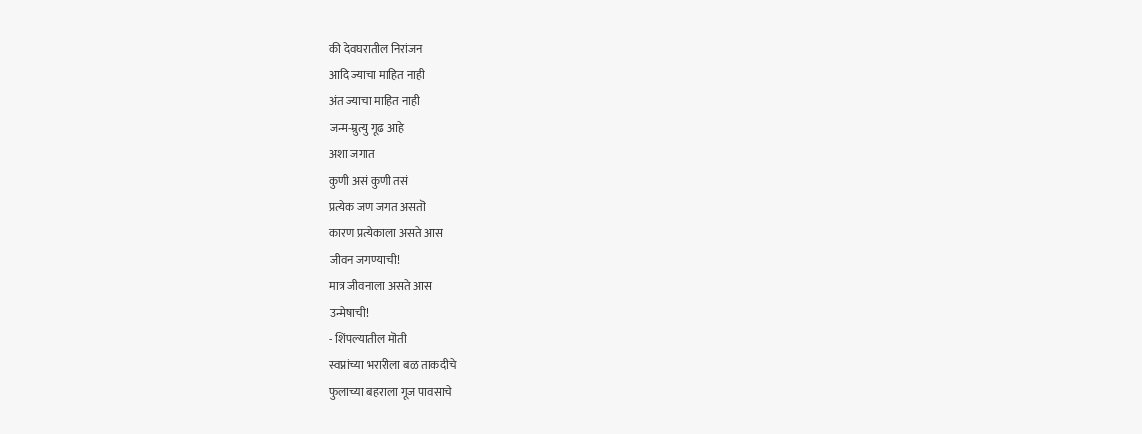की देवघरातील निरांजन
आदि ज्याचा माहित नाही
अंत ज्याचा माहित नाही
जन्म-म्रुत्यु गूढ आहे
अशा जगात
कुणी असं कुणी तसं
प्रत्येक जण जगत असतॊ
कारण प्रत्येकाला असते आस
जीवन जगण्याची!
मात्र जीवनाला असते आस
उन्मेषाची!
- शिंपल्यातील मॊती
स्वप्नांच्या भरारीला बळ ताकदीचे
फुलाच्या बहराला गूज पावसाचे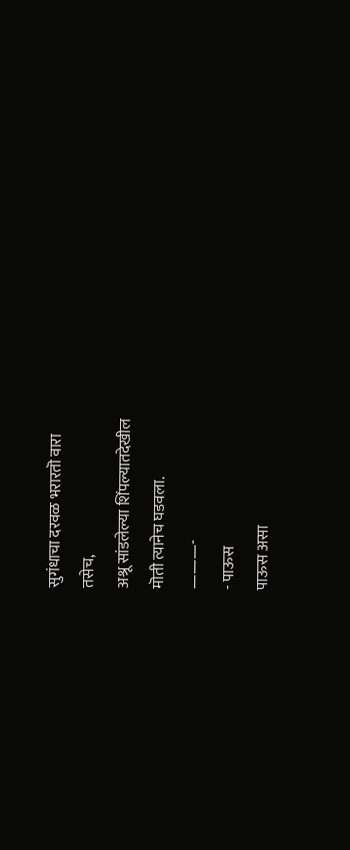सुगंधाचा दरवळ भरारतॊ वारा
तसेच,
अश्रू सांडलेल्या शिंपल्यातदेखील
मॊती त्यानेच घडवला.
———-
- पाऊस
पाऊस असा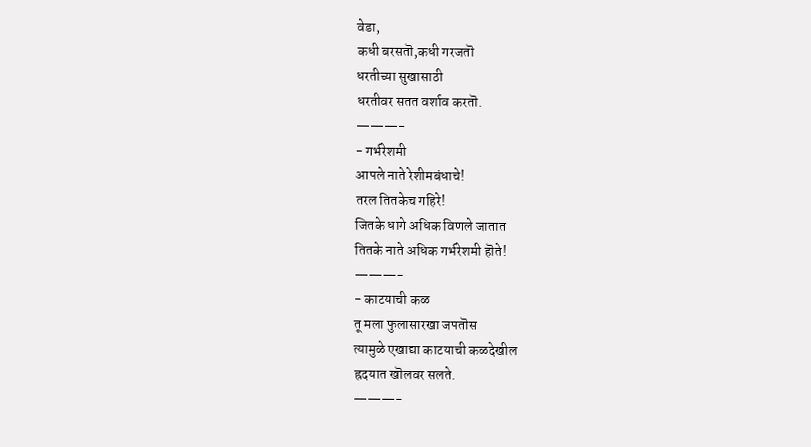वेडा,
कधी बरसतॊ,कधी गरजतॊ
धरतीच्या सुखासाठी
धरतीवर सतत वर्शाव करतॊ.
———-
- गर्भरेशमी
आपले नाते रेशीमबंधाचे!
तरल तितकेच गहिरे!
जितके धागे अधिक विणले जातात
तितके नाते अधिक गर्भरेशमी हॊते!
———-
- काटयाची कळ
तू मला फुलासारखा जपतॊस
त्यामुळे एखाद्या काटयाची कळदेखील
ह्रदयात खॊलवर सलते.
———-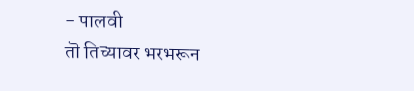- पालवी
तॊ तिच्यावर भरभरून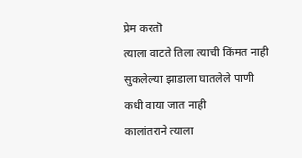प्रेम करतॊ
त्याला वाटते तिला त्याची किंमत नाही
सुकलेल्या झाडाला घातलेले पाणी
कधी वाया जात नाही
कालांतराने त्याला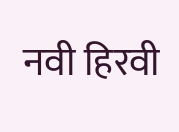नवी हिरवी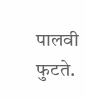पालवी फुटते.